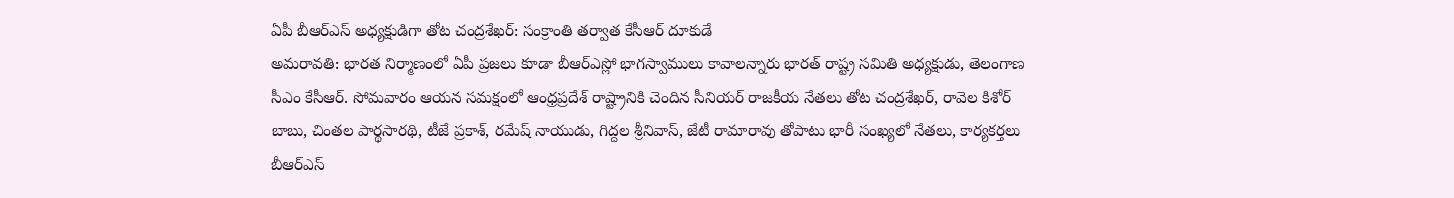ఏపీ బీఆర్ఎస్ అధ్యక్షుడిగా తోట చంద్రశేఖర్: సంక్రాంతి తర్వాత కేసీఆర్ దూకుడే
అమరావతి: భారత నిర్మాణంలో ఏపీ ప్రజలు కూడా బీఆర్ఎస్లో భాగస్వాములు కావాలన్నారు భారత్ రాష్ట్ర సమితి అధ్యక్షుడు, తెలంగాణ సీఎం కేసీఆర్. సోమవారం ఆయన సమక్షంలో ఆంధ్రప్రదేశ్ రాష్ట్రానికి చెందిన సీనియర్ రాజకీయ నేతలు తోట చంద్రశేఖర్, రావెల కిశోర్ బాబు, చింతల పార్థసారథి, టీజే ప్రకాశ్, రమేష్ నాయుడు, గిద్దల శ్రీనివాస్, జేటీ రామారావు తోపాటు భారీ సంఖ్యలో నేతలు, కార్యకర్తలు బీఆర్ఎస్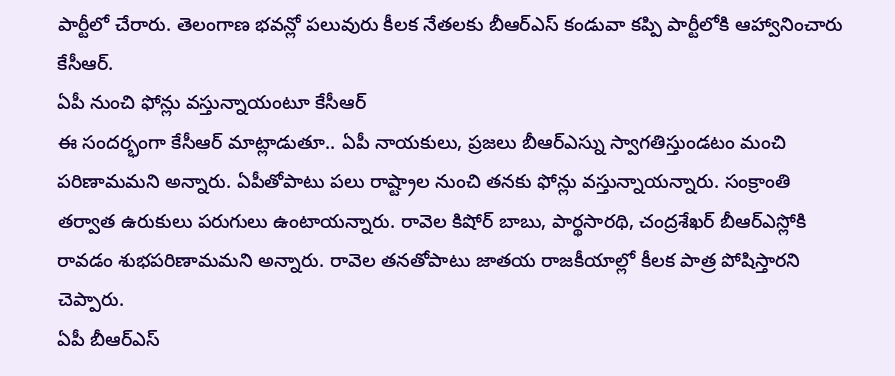పార్టీలో చేరారు. తెలంగాణ భవన్లో పలువురు కీలక నేతలకు బీఆర్ఎస్ కండువా కప్పి పార్టీలోకి ఆహ్వానించారు కేసీఆర్.
ఏపీ నుంచి ఫోన్లు వస్తున్నాయంటూ కేసీఆర్
ఈ సందర్భంగా కేసీఆర్ మాట్లాడుతూ.. ఏపీ నాయకులు, ప్రజలు బీఆర్ఎస్ను స్వాగతిస్తుండటం మంచి పరిణామమని అన్నారు. ఏపీతోపాటు పలు రాష్ట్రాల నుంచి తనకు ఫోన్లు వస్తున్నాయన్నారు. సంక్రాంతి తర్వాత ఉరుకులు పరుగులు ఉంటాయన్నారు. రావెల కిషోర్ బాబు, పార్థసారథి, చంద్రశేఖర్ బీఆర్ఎస్లోకి రావడం శుభపరిణామమని అన్నారు. రావెల తనతోపాటు జాతయ రాజకీయాల్లో కీలక పాత్ర పోషిస్తారని చెప్పారు.
ఏపీ బీఆర్ఎస్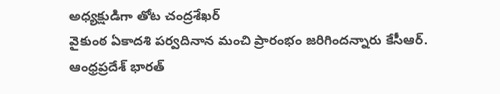అధ్యక్షుడిగా తోట చంద్రశేఖర్
వైకుంఠ ఏకాదశి పర్వదినాన మంచి ప్రారంభం జరిగిందన్నారు కేసీఆర్.
ఆంధ్రప్రదేశ్ భారత్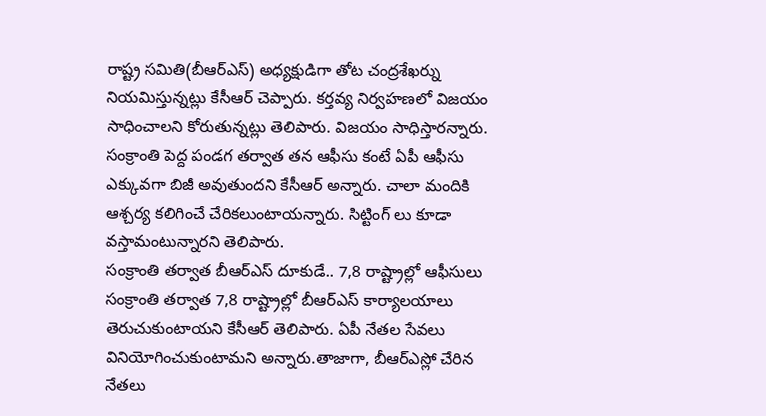రాష్ట్ర సమితి(బీఆర్ఎస్) అధ్యక్షుడిగా తోట చంద్రశేఖర్ను నియమిస్తున్నట్లు కేసీఆర్ చెప్పారు. కర్తవ్య నిర్వహణలో విజయం సాధించాలని కోరుతున్నట్లు తెలిపారు. విజయం సాధిస్తారన్నారు. సంక్రాంతి పెద్ద పండగ తర్వాత తన ఆఫీసు కంటే ఏపీ ఆఫీసు ఎక్కువగా బిజీ అవుతుందని కేసీఆర్ అన్నారు. చాలా మందికి ఆశ్చర్య కలిగించే చేరికలుంటాయన్నారు. సిట్టింగ్ లు కూడా వస్తామంటున్నారని తెలిపారు.
సంక్రాంతి తర్వాత బీఆర్ఎస్ దూకుడే.. 7,8 రాష్ట్రాల్లో ఆఫీసులు
సంక్రాంతి తర్వాత 7,8 రాష్ట్రాల్లో బీఆర్ఎస్ కార్యాలయాలు తెరుచుకుంటాయని కేసీఆర్ తెలిపారు. ఏపీ నేతల సేవలు వినియోగించుకుంటామని అన్నారు.తాజాగా, బీఆర్ఎస్లో చేరిన నేతలు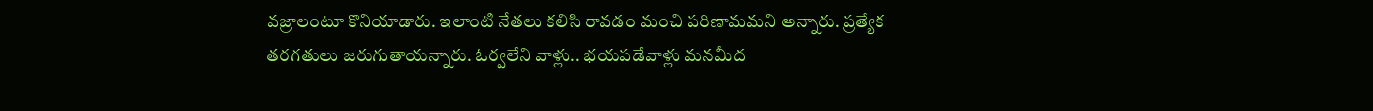వజ్రాలంటూ కొనియాడారు. ఇలాంటి నేతలు కలిసి రావడం మంచి పరిణామమని అన్నారు. ప్రత్యేక తరగతులు జరుగుతాయన్నారు. ఓర్వలేని వాళ్లు.. భయపడేవాళ్లు మనమీద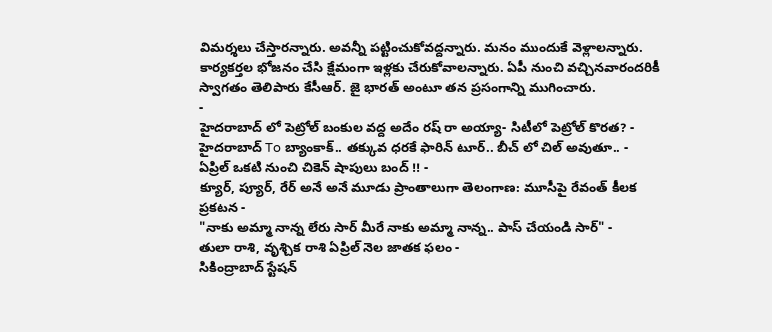విమర్శలు చేస్తారన్నారు. అవన్నీ పట్టించుకోవద్దన్నారు. మనం ముందుకే వెళ్లాలన్నారు. కార్యకర్తల భోజనం చేసి క్షేమంగా ఇళ్లకు చేరుకోవాలన్నారు. ఏపీ నుంచి వచ్చినవారందరికీ స్వాగతం తెలిపారు కేసీఆర్. జై భారత్ అంటూ తన ప్రసంగాన్ని ముగించారు.
-
హైదరాబాద్ లో పెట్రోల్ బంకుల వద్ద అదేం రష్ రా అయ్యా- సిటీలో పెట్రోల్ కొరత? -
హైదరాబాద్ To బ్యాంకాక్.. తక్కువ ధరకే ఫారిన్ టూర్.. బీచ్ లో చిల్ అవుతూ.. -
ఏప్రిల్ ఒకటి నుంచి చికెన్ షాపులు బంద్ !! -
క్యూర్, ప్యూర్, రేర్ అనే అనే మూడు ప్రాంతాలుగా తెలంగాణ: మూసీపై రేవంత్ కీలక ప్రకటన -
"నాకు అమ్మా నాన్న లేరు సార్ మీరే నాకు అమ్మా నాన్న.. పాస్ చేయండి సార్" -
తులా రాశి, వృశ్చిక రాశి ఏప్రిల్ నెల జాతక ఫలం -
సికింద్రాబాద్ స్టేషన్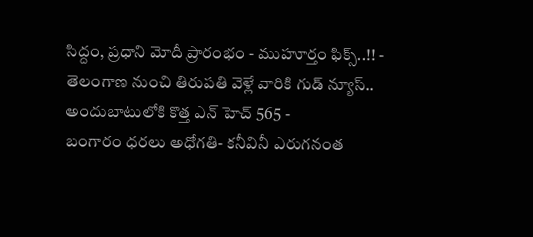సిద్దం, ప్రధాని మోదీ ప్రారంభం - ముహూర్తం ఫిక్స్..!! -
తెలంగాణ నుంచి తిరుపతి వెళ్లే వారికి గుడ్ న్యూస్.. అందుబాటులోకి కొత్త ఎన్ హెచ్ 565 -
బంగారం ధరలు అధోగతి- కనీవినీ ఎరుగనంత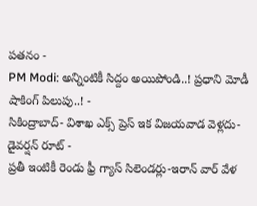పతనం -
PM Modi: అన్నింటికీ సిద్దం అయిపోండి..! ప్రధాని మోడీ షాకింగ్ పిలుపు..! -
సికింద్రాబాద్- విశాఖ ఎక్స్ ప్రెస్ ఇక విజయవాడ వెళ్లదు- డైవర్షన్ రూట్ -
ప్రతీ ఇంటికీ రెండు ఫ్రీ గ్యాస్ సిలెండర్లు-ఇరాన్ వార్ వేళ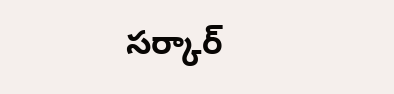సర్కార్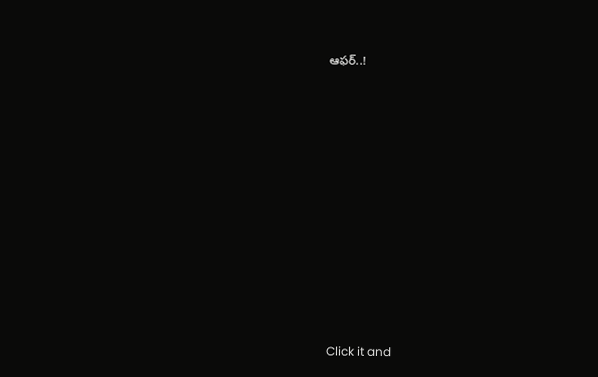ఆఫర్..!












Click it and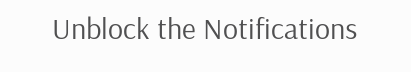Unblock the Notifications